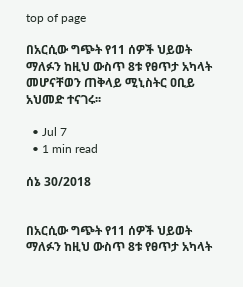top of page

በአርሲው ግጭት የ11 ሰዎች ህይወት ማለፉን ከዚህ ውስጥ 8ቱ የፀጥታ አካላት መሆናቸወን ጠቅላይ ሚኒስትር ዐቢይ አህመድ ተናገሩ፡፡

  • Jul 7
  • 1 min read

ሰኔ 30/2018


በአርሲው ግጭት የ11 ሰዎች ህይወት ማለፉን ከዚህ ውስጥ 8ቱ የፀጥታ አካላት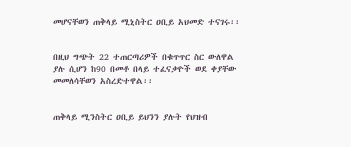መሆናቸወን ጠቅላይ ሚኒስትር ዐቢይ አህመድ ተናገሩ፡፡


በዚህ ግጭት 22 ተጠርጣሪዎች በቁጥጥር ስር ውለዋል ያሉ ሲሆን ከ90 በመቶ በላይ ተፈናቃዮች ወደ ቀያቸው መመለሳቸወን አስረድተዋል፡፡


ጠቅላይ ሚንስትር ዐቢይ ይህንን ያሉት የህዝብ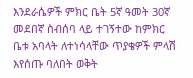እንደራሴዎች ምክር ቤት 5ኛ ዓመት 30ኛ መደበኛ ስብሰባ ላይ ተገኝተው ከምክር ቤቱ አባላት ለተነሳላቸው ጥያቄዎች ምላሽ እየሰጡ ባለበት ወቅት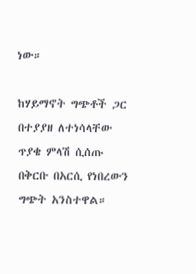ነው።

ከሃይማኖት ግጭቶች ጋር በተያያዘ ለተነሳላቸው ጥያቄ ምላሽ ሲሰጡ በቅርቡ በአርሲ የነበረውን ግጭት አንስተዋል።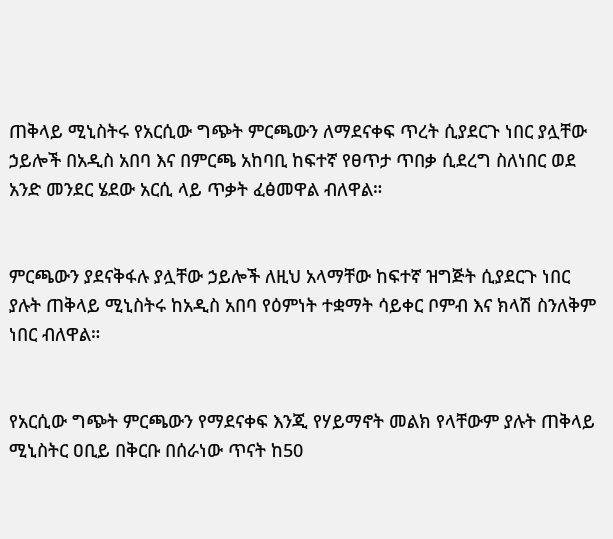ጠቅላይ ሚኒስትሩ የአርሲው ግጭት ምርጫውን ለማደናቀፍ ጥረት ሲያደርጉ ነበር ያሏቸው ኃይሎች በአዲስ አበባ እና በምርጫ አከባቢ ከፍተኛ የፀጥታ ጥበቃ ሲደረግ ስለነበር ወደ አንድ መንደር ሄደው አርሲ ላይ ጥቃት ፈፅመዋል ብለዋል።


ምርጫውን ያደናቅፋሉ ያሏቸው ኃይሎች ለዚህ አላማቸው ከፍተኛ ዝግጅት ሲያደርጉ ነበር ያሉት ጠቅላይ ሚኒስትሩ ከአዲስ አበባ የዕምነት ተቋማት ሳይቀር ቦምብ እና ክላሽ ስንለቅም ነበር ብለዋል።


የአርሲው ግጭት ምርጫውን የማደናቀፍ እንጂ የሃይማኖት መልክ የላቸውም ያሉት ጠቅላይ ሚኒስትር ዐቢይ በቅርቡ በሰራነው ጥናት ከ50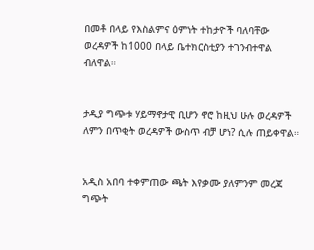በመቶ በላይ የእስልምና ዕምነት ተከታዮች ባለባቸው ወረዳዎች ከ1000 በላይ ቤተክርስቲያን ተገንብተዋል ብለዋል።


ታዲያ ግጭቱ ሃይማኖታዊ ቢሆን ኖሮ ከዚህ ሁሉ ወረዳዎች ለምን በጥቂት ወረዳዎች ውስጥ ብቻ ሆነ? ሲሉ ጠይቀዋል።


አዲስ አበባ ተቀምጠው ጫት እየቃሙ ያለምንም መረጃ ግጭት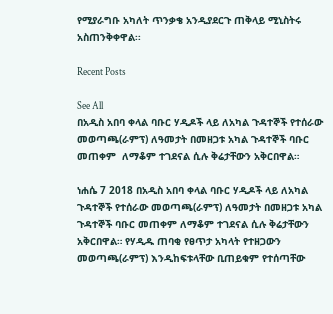የሚያራግቡ አካለት ጥንቃቄ አንዲያደርጉ ጠቅላይ ሚኒስትሩ አስጠንቅቀዋል፡፡

Recent Posts

See All
በአዲስ አበባ ቀላል ባቡር ሃዲዶች ላይ ለአካል ጉዳተኞች የተሰራው መወጣጫ(ራምፕ) ለዓመታት በመዘጋቱ አካል ጉዳተኞች ባቡር መጠቀም  ለማቆም ተገደናል ሲሉ ቅሬታቸውን አቅርበዋል።

ነሐሴ 7 2018 በአዲስ አበባ ቀላል ባቡር ሃዲዶች ላይ ለአካል ጉዳተኞች የተሰራው መወጣጫ(ራምፕ) ለዓመታት በመዘጋቱ አካል ጉዳተኞች ባቡር መጠቀም ለማቆም ተገደናል ሲሉ ቅሬታቸውን አቅርበዋል። የሃዲዱ ጠባቂ የፀጥታ አካላት የተዘጋውን መወጣጫ(ራምፕ) እንዲከፍቱላቸው ቢጠይቁም የተሰጣቸው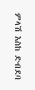ምላሽ እስከ ድብደባ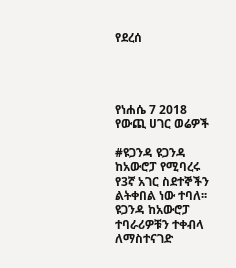የደረሰ




የነሐሴ 7 2018 የውጪ ሀገር ወሬዎች

#ዩጋንዳ ዩጋንዳ ከአውሮፓ የሚባረሩ የ3ኛ አገር ስደተኞችን ልትቀበል ነው ተባለ፡፡ ዩጋንዳ ከአውሮፓ ተባራሪዎቹን ተቀብላ ለማስተናገድ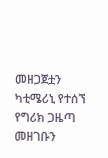መዘጋጀቷን ካቲሜሪኒ የተሰኘ የግሪክ ጋዜጣ መዘገቡን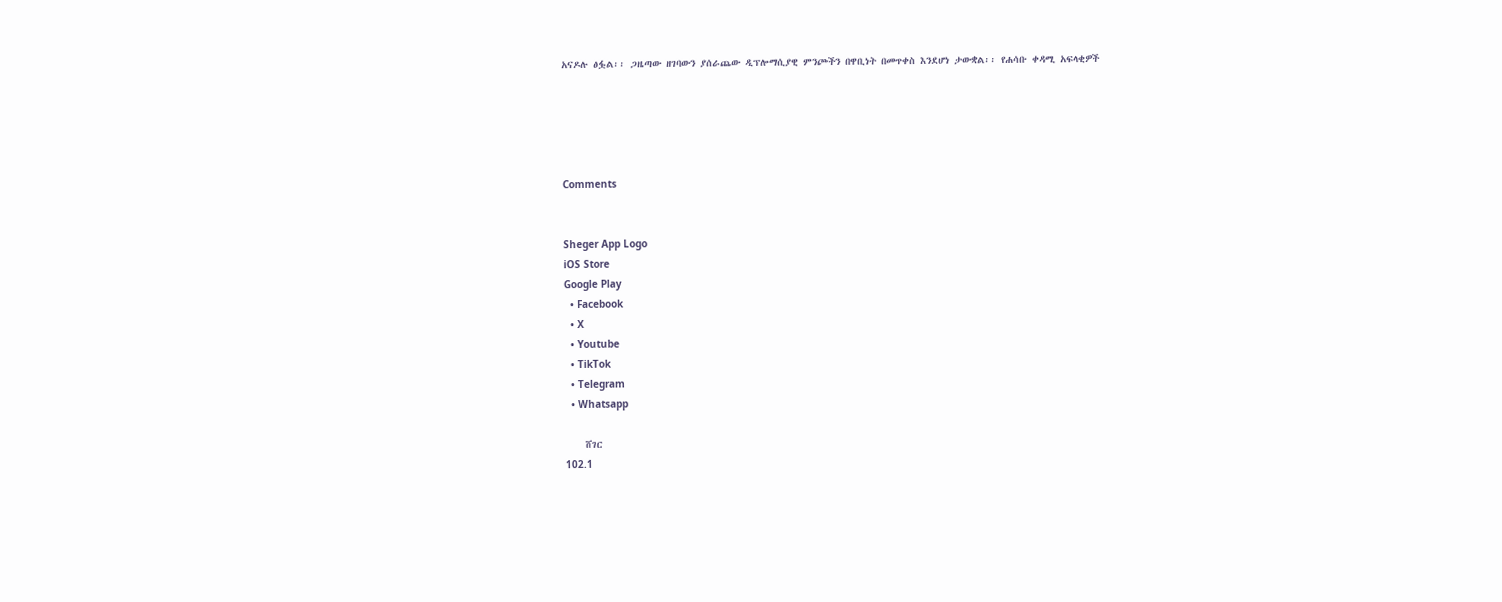አናዶሉ ፅፏል፡፡ ጋዜጣው ዘገባውን ያሰራጨው ዲፕሎማሲያዊ ምንጮችን በዋቢነት በመጥቀስ እንደሆነ ታውቋል፡፡ የሐሳቡ ቀዳሚ አፍላቂዎች





Comments


Sheger App Logo
iOS Store
Google Play
  • Facebook
  • X
  • Youtube
  • TikTok
  • Telegram
  • Whatsapp

    ሸገር
102.1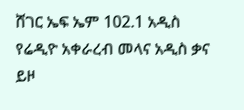ሸገር ኤፍ ኤም 102.1 አዲስ የሬዲዮ አቀራረብ መላና አዲስ ቃና ይዞ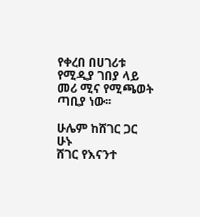የቀረበ በሀገሪቱ የሚዲያ ገበያ ላይ መሪ ሚና የሚጫወት ጣቢያ ነው፡፡

ሁሌም ከሸገር ጋር ሁኑ
ሸገር የእናንተ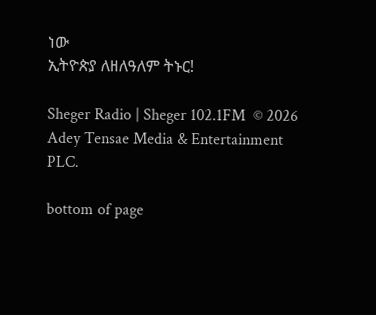ነው
ኢትዮጵያ ለዘለዓለም ትኑር!

Sheger Radio | Sheger 102.1FM  © 2026 Adey Tensae Media & Entertainment PLC.

bottom of page